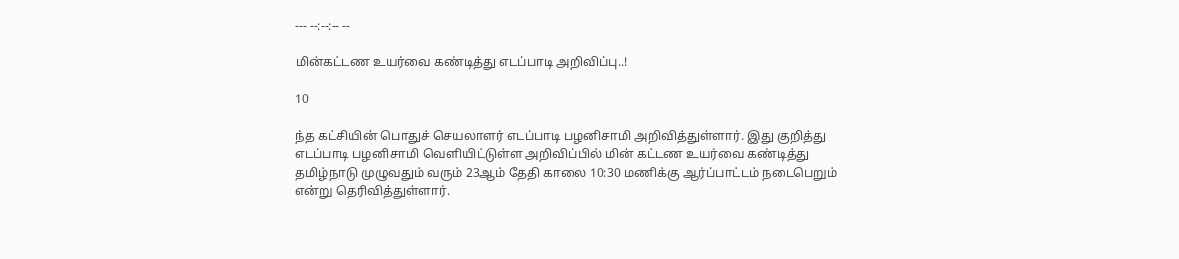--- --:--:-- --

மின்கட்டண உயர்வை கண்டித்து எடப்பாடி அறிவிப்பு..!

10

ந்த கட்சியின் பொதுச் செயலாளர் எடப்பாடி பழனிசாமி அறிவித்துள்ளார். இது குறித்து எடப்பாடி பழனிசாமி வெளியிட்டுள்ள அறிவிப்பில் மின் கட்டண உயர்வை கண்டித்து தமிழ்நாடு முழுவதும் வரும் 23ஆம் தேதி காலை 10:30 மணிக்கு ஆர்ப்பாட்டம் நடைபெறும் என்று தெரிவித்துள்ளார்.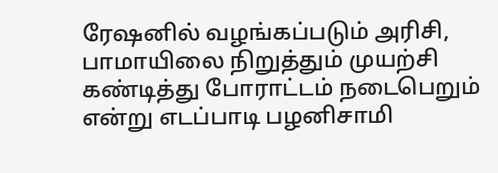ரேஷனில் வழங்கப்படும் அரிசி, பாமாயிலை நிறுத்தும் முயற்சி கண்டித்து போராட்டம் நடைபெறும் என்று எடப்பாடி பழனிசாமி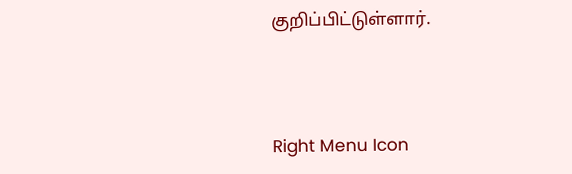குறிப்பிட்டுள்ளார்.



Right Menu Icon